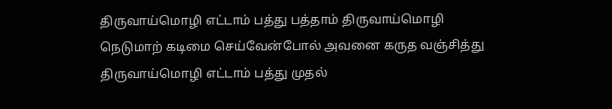திருவாய்மொழி எட்டாம் பத்து பத்தாம் திருவாய்மொழி
நெடுமாற் கடிமை செய்வேன்போல் அவனை கருத வஞ்சித்து
திருவாய்மொழி எட்டாம் பத்து முதல்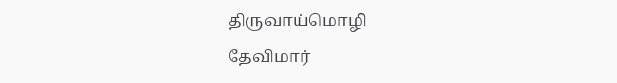திருவாய்மொழி
தேவிமார்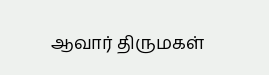ஆவார் திருமகள்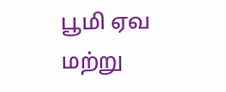பூமி ஏவ மற்று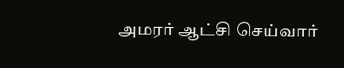அமரர் ஆட்சி செய்வார்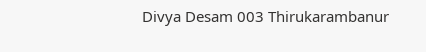Divya Desam 003 Thirukarambanur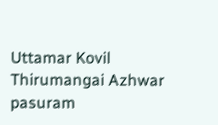Uttamar Kovil Thirumangai Azhwar pasuram